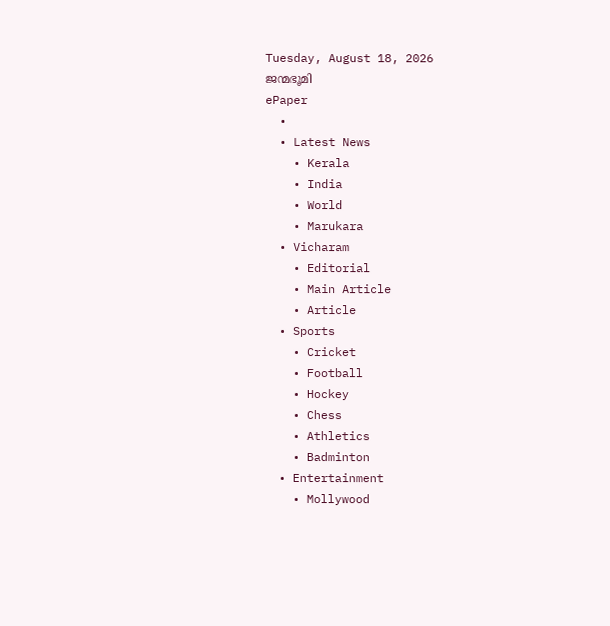Tuesday, August 18, 2026
ജന്മഭൂമി
ePaper
  •
  • Latest News
    • Kerala
    • India
    • World
    • Marukara
  • Vicharam
    • Editorial
    • Main Article
    • Article
  • Sports
    • Cricket
    • Football
    • Hockey
    • Chess
    • Athletics
    • Badminton
  • Entertainment
    • Mollywood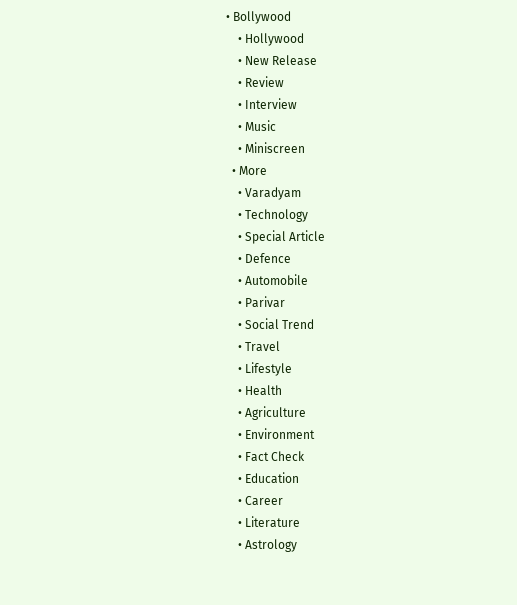• Bollywood
    • Hollywood
    • New Release
    • Review
    • Interview
    • Music
    • Miniscreen
  • More
    • Varadyam
    • Technology
    • Special Article
    • Defence
    • Automobile
    • Parivar
    • Social Trend
    • Travel
    • Lifestyle
    • Health
    • Agriculture
    • Environment
    • Fact Check
    • Education
    • Career
    • Literature
    • Astrology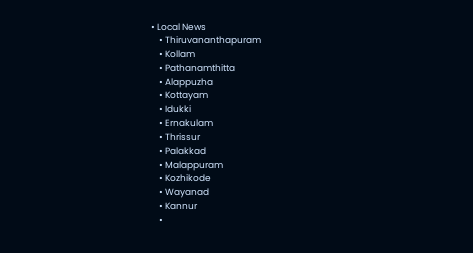• Local News
    • Thiruvananthapuram
    • Kollam
    • Pathanamthitta
    • Alappuzha
    • Kottayam
    • Idukki
    • Ernakulam
    • Thrissur
    • Palakkad
    • Malappuram
    • Kozhikode
    • Wayanad
    • Kannur
    •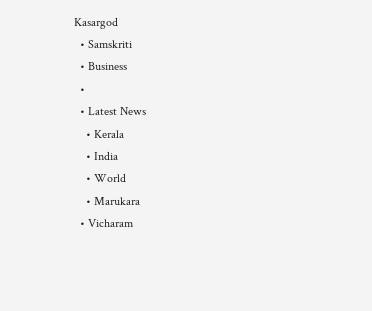Kasargod
  • Samskriti
  • Business
  •
  • Latest News
    • Kerala
    • India
    • World
    • Marukara
  • Vicharam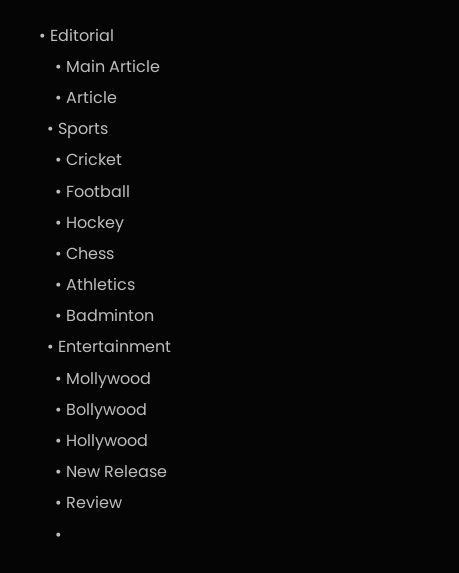• Editorial
    • Main Article
    • Article
  • Sports
    • Cricket
    • Football
    • Hockey
    • Chess
    • Athletics
    • Badminton
  • Entertainment
    • Mollywood
    • Bollywood
    • Hollywood
    • New Release
    • Review
    •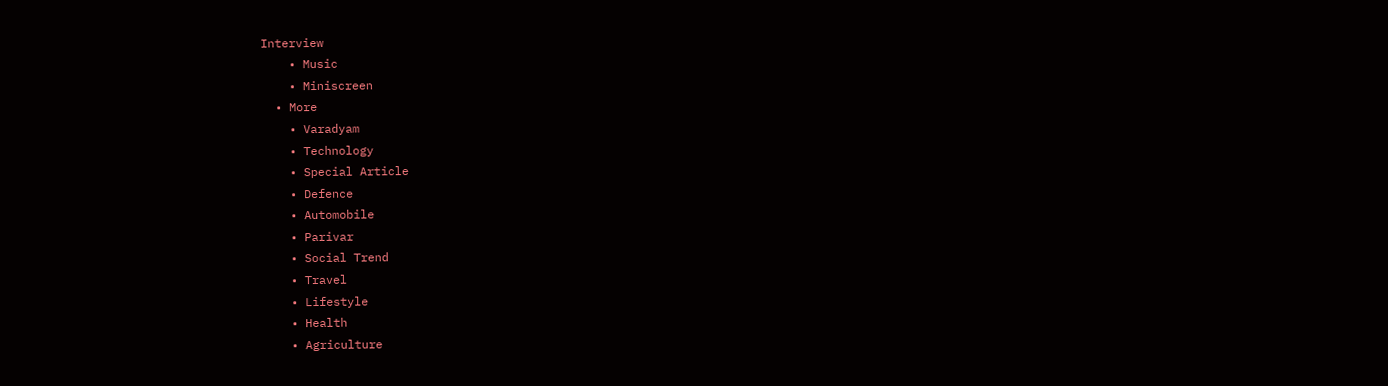Interview
    • Music
    • Miniscreen
  • More
    • Varadyam
    • Technology
    • Special Article
    • Defence
    • Automobile
    • Parivar
    • Social Trend
    • Travel
    • Lifestyle
    • Health
    • Agriculture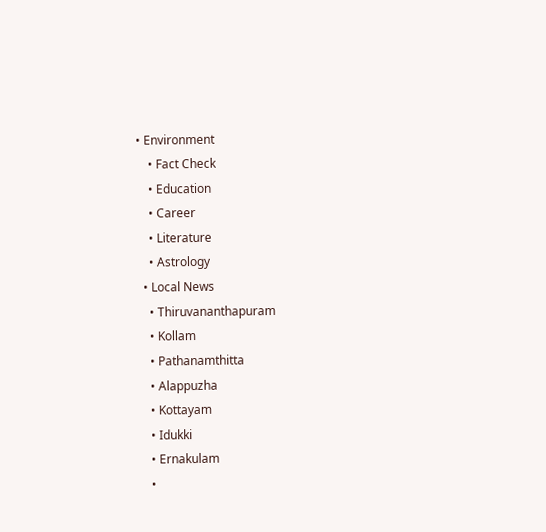• Environment
    • Fact Check
    • Education
    • Career
    • Literature
    • Astrology
  • Local News
    • Thiruvananthapuram
    • Kollam
    • Pathanamthitta
    • Alappuzha
    • Kottayam
    • Idukki
    • Ernakulam
    •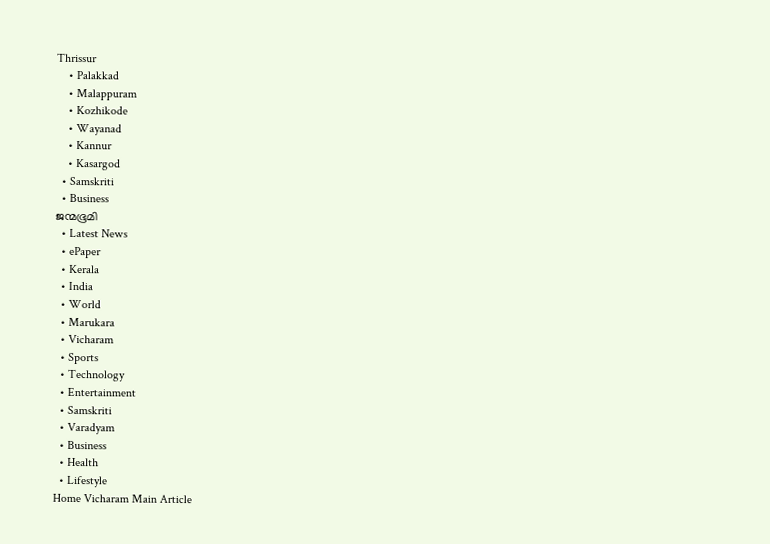Thrissur
    • Palakkad
    • Malappuram
    • Kozhikode
    • Wayanad
    • Kannur
    • Kasargod
  • Samskriti
  • Business
ജന്മഭൂമി
  • Latest News
  • ePaper
  • Kerala
  • India
  • World
  • Marukara
  • Vicharam
  • Sports
  • Technology
  • Entertainment
  • Samskriti
  • Varadyam
  • Business
  • Health
  • Lifestyle
Home Vicharam Main Article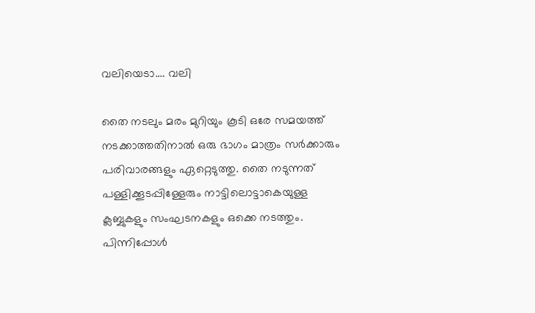വലിയെടാ…. വലി

തൈ നടലും മരം മുറിയും കൂടി ഒരേ സമയത്ത് നടക്കാത്തതിനാല്‍ ഒരു ഭാഗം മാത്രം സര്‍ക്കാരും പരിവാരങ്ങളും ഏറ്റെടുത്തു. തൈ നടുന്നത് പള്ളിക്കൂടപ്പിള്ളേരും നാട്ടിലൊട്ടാകെയുള്ള ക്ലബ്ബുകളും സംഘടനകളും ഒക്കെ നടത്തും. പിന്നിപ്പോള്‍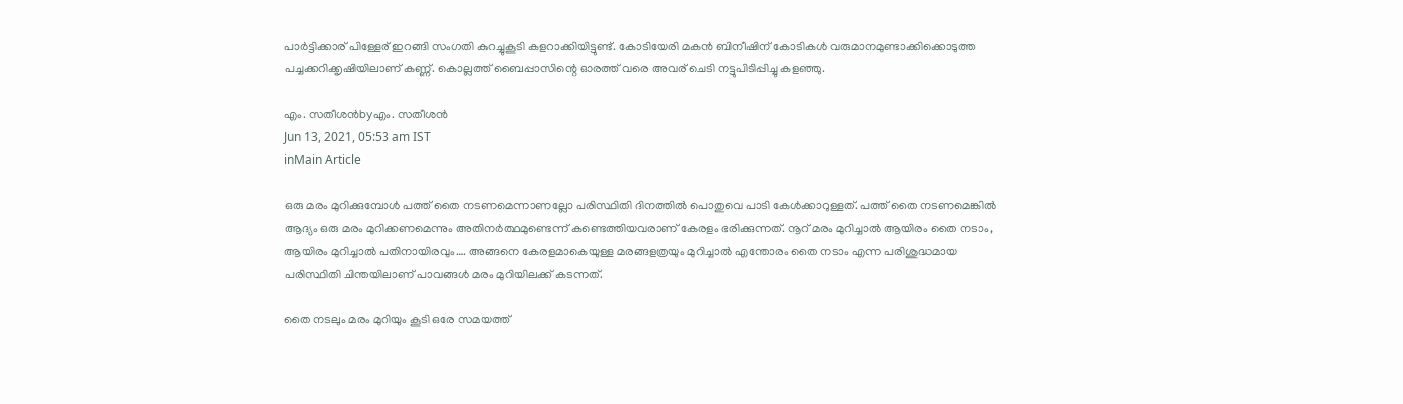പാര്‍ട്ടിക്കാര് പിള്ളേര് ഇറങ്ങി സംഗതി കുറച്ചുകൂടി കളറാക്കിയിട്ടുണ്ട്. കോടിയേരി മകന്‍ ബിനീഷിന് കോടികള്‍ വരുമാനമുണ്ടാക്കിക്കൊടുത്ത പച്ചക്കറിക്കൃഷിയിലാണ് കണ്ണ്. കൊല്ലത്ത് ബൈപ്പാസിന്റെ ഓരത്ത് വരെ അവര് ചെടി നട്ടുപിടിപ്പിച്ചു കളഞ്ഞു.

എം. സതീശന്‍byഎം. സതീശന്‍
Jun 13, 2021, 05:53 am IST
inMain Article

ഒരു മരം മുറിക്കുമ്പോള്‍ പത്ത് തൈ നടണമെന്നാണല്ലോ പരിസ്ഥിതി ദിനത്തില്‍ പൊതുവെ പാടി കേള്‍ക്കാറുള്ളത്. പത്ത് തൈ നടണമെങ്കില്‍ ആദ്യം ഒരു മരം മുറിക്കണമെന്നും അതിനര്‍ത്ഥമുണ്ടെന്ന് കണ്ടെത്തിയവരാണ് കേരളം ഭരിക്കുന്നത്. നൂറ് മരം മുറിച്ചാല്‍ ആയിരം തൈ നടാം, ആയിരം മുറിച്ചാല്‍ പതിനായിരവും…. അങ്ങനെ കേരളമാകെയുള്ള മരങ്ങളത്രയും മുറിച്ചാല്‍ എന്തോരം തൈ നടാം എന്ന പരിശുദ്ധമായ പരിസ്ഥിതി ചിന്തയിലാണ് പാവങ്ങള്‍ മരം മുറിയിലക്ക് കടന്നത്.

തൈ നടലും മരം മുറിയും കൂടി ഒരേ സമയത്ത്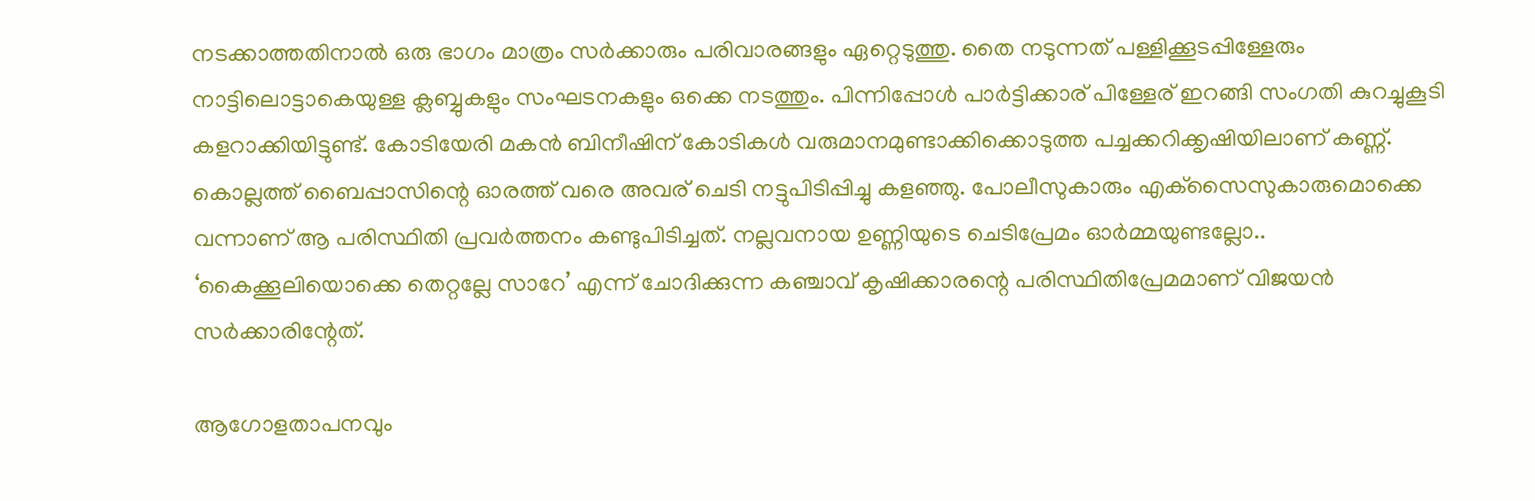നടക്കാത്തതിനാല്‍ ഒരു ഭാഗം മാത്രം സര്‍ക്കാരും പരിവാരങ്ങളും ഏറ്റെടുത്തു. തൈ നടുന്നത് പള്ളിക്കൂടപ്പിള്ളേരും നാട്ടിലൊട്ടാകെയുള്ള ക്ലബ്ബുകളും സംഘടനകളും ഒക്കെ നടത്തും. പിന്നിപ്പോള്‍ പാര്‍ട്ടിക്കാര് പിള്ളേര് ഇറങ്ങി സംഗതി കുറച്ചുകൂടി കളറാക്കിയിട്ടുണ്ട്. കോടിയേരി മകന്‍ ബിനീഷിന് കോടികള്‍ വരുമാനമുണ്ടാക്കിക്കൊടുത്ത പച്ചക്കറിക്കൃഷിയിലാണ് കണ്ണ്. കൊല്ലത്ത് ബൈപ്പാസിന്റെ ഓരത്ത് വരെ അവര് ചെടി നട്ടുപിടിപ്പിച്ചു കളഞ്ഞു. പോലീസുകാരും എക്‌സൈസുകാരുമൊക്കെ വന്നാണ് ആ പരിസ്ഥിതി പ്രവര്‍ത്തനം കണ്ടുപിടിച്ചത്. നല്ലവനായ ഉണ്ണിയുടെ ചെടിപ്രേമം ഓര്‍മ്മയുണ്ടല്ലോ.. ‘കൈക്കൂലിയൊക്കെ തെറ്റല്ലേ സാറേ’ എന്ന് ചോദിക്കുന്ന കഞ്ചാവ് കൃഷിക്കാരന്റെ പരിസ്ഥിതിപ്രേമമാണ് വിജയന്‍ സര്‍ക്കാരിന്റേത്.

ആഗോളതാപനവും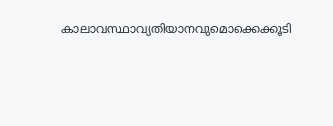കാലാവസ്ഥാവ്യതിയാനവുമൊക്കെക്കൂടി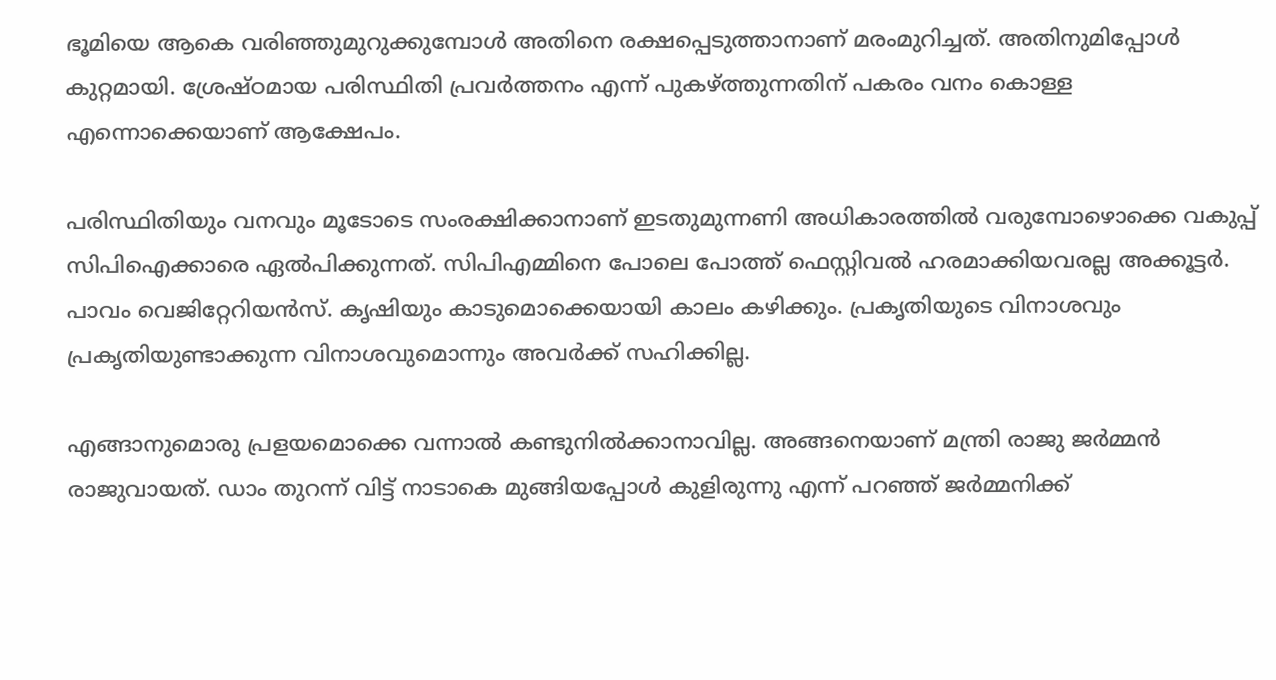ഭൂമിയെ ആകെ വരിഞ്ഞുമുറുക്കുമ്പോള്‍ അതിനെ രക്ഷപ്പെടുത്താനാണ് മരംമുറിച്ചത്. അതിനുമിപ്പോള്‍ കുറ്റമായി. ശ്രേഷ്ഠമായ പരിസ്ഥിതി പ്രവര്‍ത്തനം എന്ന് പുകഴ്‌ത്തുന്നതിന് പകരം വനം കൊള്ള എന്നൊക്കെയാണ് ആക്ഷേപം.

പരിസ്ഥിതിയും വനവും മൂടോടെ സംരക്ഷിക്കാനാണ് ഇടതുമുന്നണി അധികാരത്തില്‍ വരുമ്പോഴൊക്കെ വകുപ്പ് സിപിഐക്കാരെ ഏല്‍പിക്കുന്നത്. സിപിഎമ്മിനെ പോലെ പോത്ത് ഫെസ്റ്റിവല്‍ ഹരമാക്കിയവരല്ല അക്കൂട്ടര്‍. പാവം വെജിറ്റേറിയന്‍സ്. കൃഷിയും കാടുമൊക്കെയായി കാലം കഴിക്കും. പ്രകൃതിയുടെ വിനാശവും പ്രകൃതിയുണ്ടാക്കുന്ന വിനാശവുമൊന്നും അവര്‍ക്ക് സഹിക്കില്ല.

എങ്ങാനുമൊരു പ്രളയമൊക്കെ വന്നാല്‍ കണ്ടുനില്‍ക്കാനാവില്ല. അങ്ങനെയാണ് മന്ത്രി രാജു ജര്‍മ്മന്‍ രാജുവായത്. ഡാം തുറന്ന് വിട്ട് നാടാകെ മുങ്ങിയപ്പോള്‍ കുളിരുന്നു എന്ന് പറഞ്ഞ് ജര്‍മ്മനിക്ക്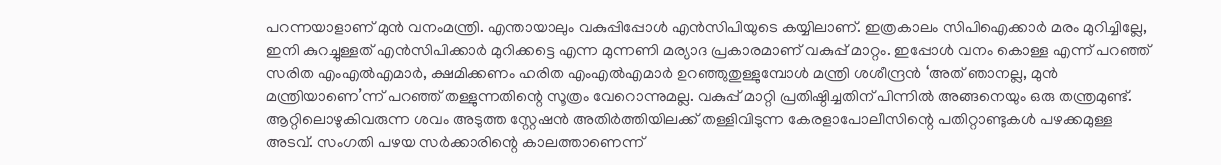പറന്നയാളാണ് മുന്‍ വനംമന്ത്രി. എന്തായാലും വകുപ്പിപ്പോള്‍ എന്‍സിപിയുടെ കയ്യിലാണ്. ഇത്രകാലം സിപിഐക്കാര്‍ മരം മുറിച്ചില്ലേ, ഇനി കുറച്ചുള്ളത് എന്‍സിപിക്കാര്‍ മുറിക്കട്ടെ എന്ന മുന്നണി മര്യാദ പ്രകാരമാണ് വകുപ്പ് മാറ്റം. ഇപ്പോള്‍ വനം കൊള്ള എന്ന് പറഞ്ഞ് സരിത എംഎല്‍എമാര്‍, ക്ഷമിക്കണം ഹരിത എംഎല്‍എമാര്‍ ഉറഞ്ഞുതുള്ളുമ്പോള്‍ മന്ത്രി ശശീന്ദ്രന്‍ ‘അത് ഞാനല്ല, മുന്‍ മന്ത്രിയാണെ’ന്ന് പറഞ്ഞ് തള്ളുന്നതിന്റെ സൂത്രം വേറൊന്നുമല്ല. വകുപ്പ് മാറ്റി പ്രതിഷ്ഠിച്ചതിന് പിന്നില്‍ അങ്ങനെയും ഒരു തന്ത്രമുണ്ട്. ആറ്റിലൊഴുകിവരുന്ന ശവം അടുത്ത സ്റ്റേഷന്‍ അതിര്‍ത്തിയിലക്ക് തള്ളിവിടുന്ന കേരളാപോലീസിന്റെ പതിറ്റാണ്ടുകള്‍ പഴക്കമുള്ള അടവ്. സംഗതി പഴയ സര്‍ക്കാരിന്റെ കാലത്താണെന്ന്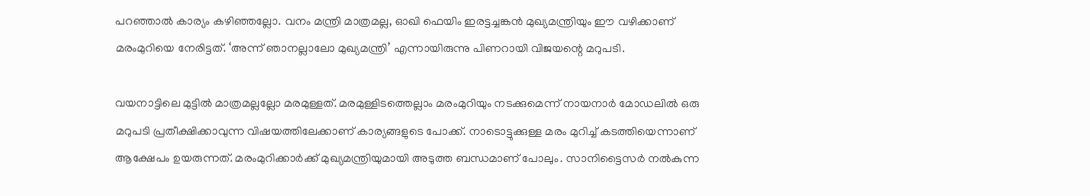പറഞ്ഞാല്‍ കാര്യം കഴിഞ്ഞല്ലോ. വനം മന്ത്രി മാത്രമല്ല, ഓഖി ഫെയിം ഇരട്ടച്ചങ്കന്‍ മുഖ്യമന്ത്രിയും ഈ വഴിക്കാണ് മരംമുറിയെ നേരിട്ടത്. ‘അന്ന് ഞാനല്ലാലോ മുഖ്യമന്ത്രി’ എന്നായിരുന്നു പിണറായി വിജയന്റെ മറുപടി.

വയനാട്ടിലെ മുട്ടില്‍ മാത്രമല്ലല്ലോ മരമുള്ളത്. മരമുള്ളിടത്തെല്ലാം മരംമുറിയും നടക്കുമെന്ന് നായനാര്‍ മോഡലില്‍ ഒരു മറുപടി പ്രതീക്ഷിക്കാവുന്ന വിഷയത്തിലേക്കാണ് കാര്യങ്ങളുടെ പോക്ക്. നാടൊട്ടുക്കുള്ള മരം മുറിച്ച് കടത്തിയെന്നാണ് ആക്ഷേപം ഉയരുന്നത്. മരംമുറിക്കാര്‍ക്ക് മുഖ്യമന്ത്രിയുമായി അടുത്ത ബന്ധമാണ് പോലും. സാനിട്ടൈസര്‍ നല്‍കുന്ന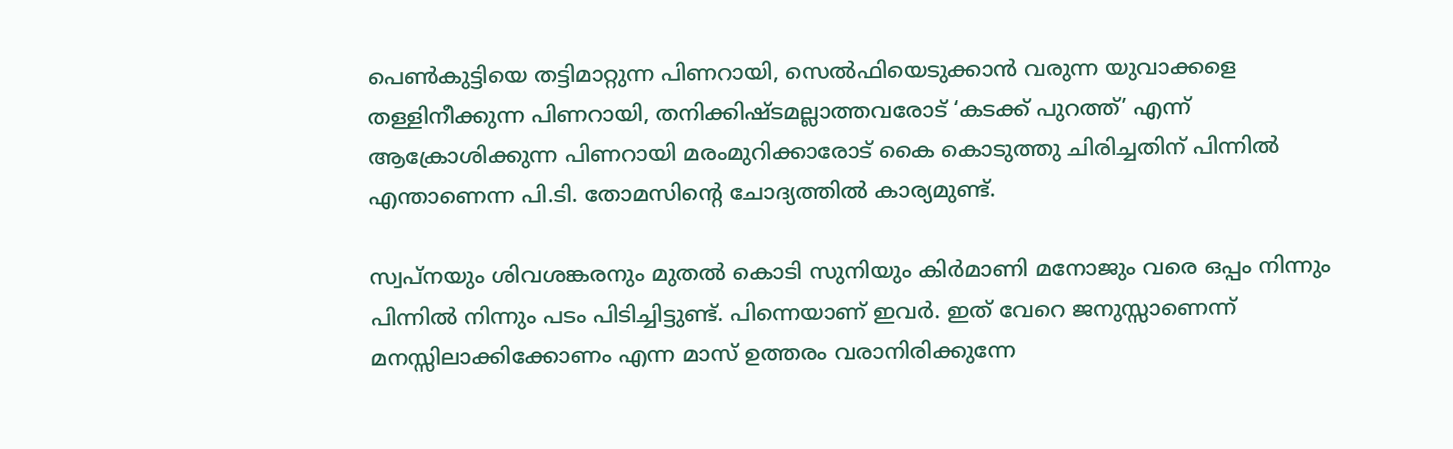പെണ്‍കുട്ടിയെ തട്ടിമാറ്റുന്ന പിണറായി, സെല്‍ഫിയെടുക്കാന്‍ വരുന്ന യുവാക്കളെ തള്ളിനീക്കുന്ന പിണറായി, തനിക്കിഷ്ടമല്ലാത്തവരോട് ‘കടക്ക് പുറത്ത്’ എന്ന് ആക്രോശിക്കുന്ന പിണറായി മരംമുറിക്കാരോട് കൈ കൊടുത്തു ചിരിച്ചതിന് പിന്നില്‍ എന്താണെന്ന പി.ടി. തോമസിന്റെ ചോദ്യത്തില്‍ കാര്യമുണ്ട്.

സ്വപ്‌നയും ശിവശങ്കരനും മുതല്‍ കൊടി സുനിയും കിര്‍മാണി മനോജും വരെ ഒപ്പം നിന്നും പിന്നില്‍ നിന്നും പടം പിടിച്ചിട്ടുണ്ട്. പിന്നെയാണ് ഇവര്‍. ഇത് വേറെ ജനുസ്സാണെന്ന് മനസ്സിലാക്കിക്കോണം എന്ന മാസ് ഉത്തരം വരാനിരിക്കുന്നേ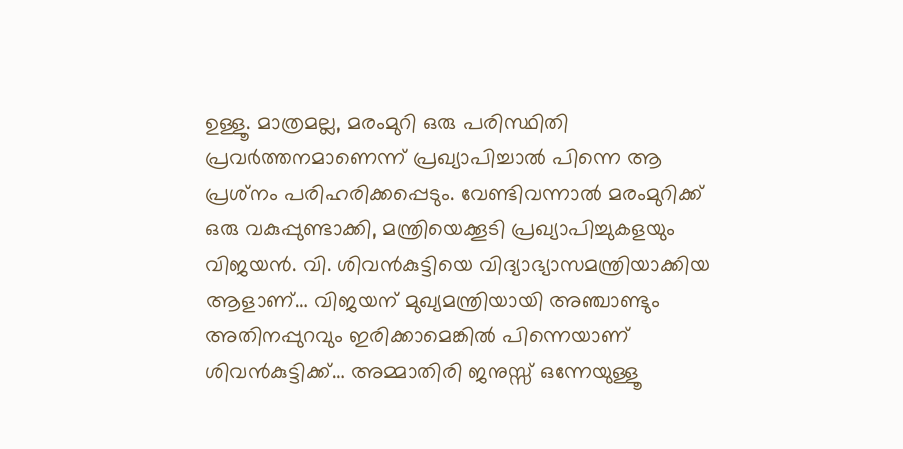ഉള്ളൂ. മാത്രമല്ല, മരംമുറി ഒരു പരിസ്ഥിതി പ്രവര്‍ത്തനമാണെന്ന് പ്രഖ്യാപിച്ചാല്‍ പിന്നെ ആ പ്രശ്‌നം പരിഹരിക്കപ്പെടും. വേണ്ടിവന്നാല്‍ മരംമുറിക്ക് ഒരു വകുപ്പുണ്ടാക്കി, മന്ത്രിയെക്കൂടി പ്രഖ്യാപിച്ചുകളയും വിജയന്‍. വി. ശിവന്‍കുട്ടിയെ വിദ്യാഭ്യാസമന്ത്രിയാക്കിയ ആളാണ്… വിജയന് മുഖ്യമന്ത്രിയായി അഞ്ചാണ്ടും അതിനപ്പുറവും ഇരിക്കാമെങ്കില്‍ പിന്നെയാണ് ശിവന്‍കുട്ടിക്ക്… അമ്മാതിരി ജനുസ്സ് ഒന്നേയുള്ളൂ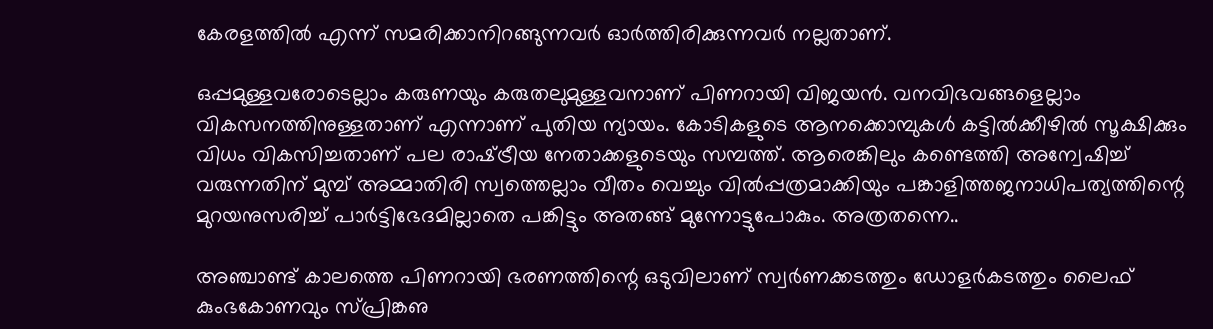കേരളത്തില്‍ എന്ന് സമരിക്കാനിറങ്ങുന്നവര്‍ ഓര്‍ത്തിരിക്കുന്നവര്‍ നല്ലതാണ്.

ഒപ്പമുള്ളവരോടെല്ലാം കരുണയും കരുതലുമുള്ളവനാണ് പിണറായി വിജയന്‍. വനവിഭവങ്ങളെല്ലാം വികസനത്തിനുള്ളതാണ് എന്നാണ് പുതിയ ന്യായം. കോടികളുടെ ആനക്കൊമ്പുകള്‍ കട്ടില്‍ക്കീഴില്‍ സൂക്ഷിക്കും വിധം വികസിച്ചതാണ് പല രാഷ്‌ട്രീയ നേതാക്കളുടെയും സമ്പത്ത്. ആരെങ്കിലും കണ്ടെത്തി അന്വേഷിച്ച് വരുന്നതിന് മുമ്പ് അമ്മാതിരി സ്വത്തെല്ലാം വീതം വെച്ചും വില്‍പ്പത്രമാക്കിയും പങ്കാളിത്തജനാധിപത്യത്തിന്റെ മുറയനുസരിച്ച് പാര്‍ട്ടിഭേദമില്ലാതെ പങ്കിട്ടും അതങ്ങ് മുന്നോട്ടുപോകും. അത്രതന്നെ..

അഞ്ചാണ്ട് കാലത്തെ പിണറായി ഭരണത്തിന്റെ ഒടുവിലാണ് സ്വര്‍ണക്കടത്തും ഡോളര്‍കടത്തും ലൈഫ് കുംഭകോണവും സ്പ്രിങ്കഌ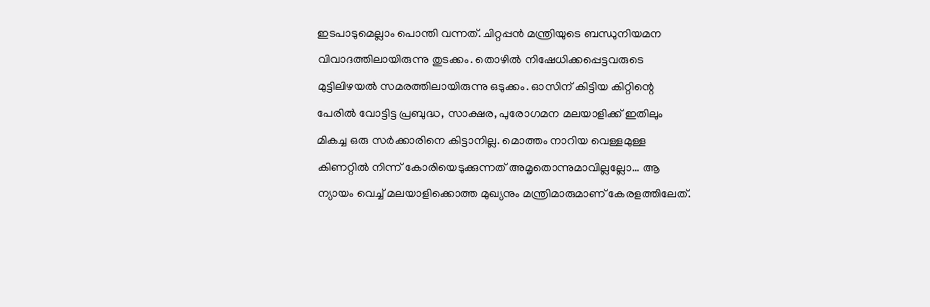ഇടപാടുമെല്ലാം പൊന്തി വന്നത്. ചിറ്റപ്പന്‍ മന്ത്രിയുടെ ബന്ധുനിയമന വിവാദത്തിലായിരുന്നു തുടക്കം. തൊഴില്‍ നിഷേധിക്കപ്പെട്ടവരുടെ മുട്ടിലിഴയല്‍ സമരത്തിലായിരുന്നു ഒടുക്കം. ഓസിന് കിട്ടിയ കിറ്റിന്റെ പേരില്‍ വോട്ടിട്ട പ്രബുദ്ധ, സാക്ഷര, പുരോഗമന മലയാളിക്ക് ഇതിലും മികച്ച ഒരു സര്‍ക്കാരിനെ കിട്ടാനില്ല. മൊത്തം നാറിയ വെള്ളമുള്ള കിണറ്റില്‍ നിന്ന് കോരിയെടുക്കുന്നത് അമൃതൊന്നുമാവില്ലല്ലോ… ആ ന്യായം വെച്ച് മലയാളിക്കൊത്ത മുഖ്യനും മന്ത്രിമാരുമാണ് കേരളത്തിലേത്.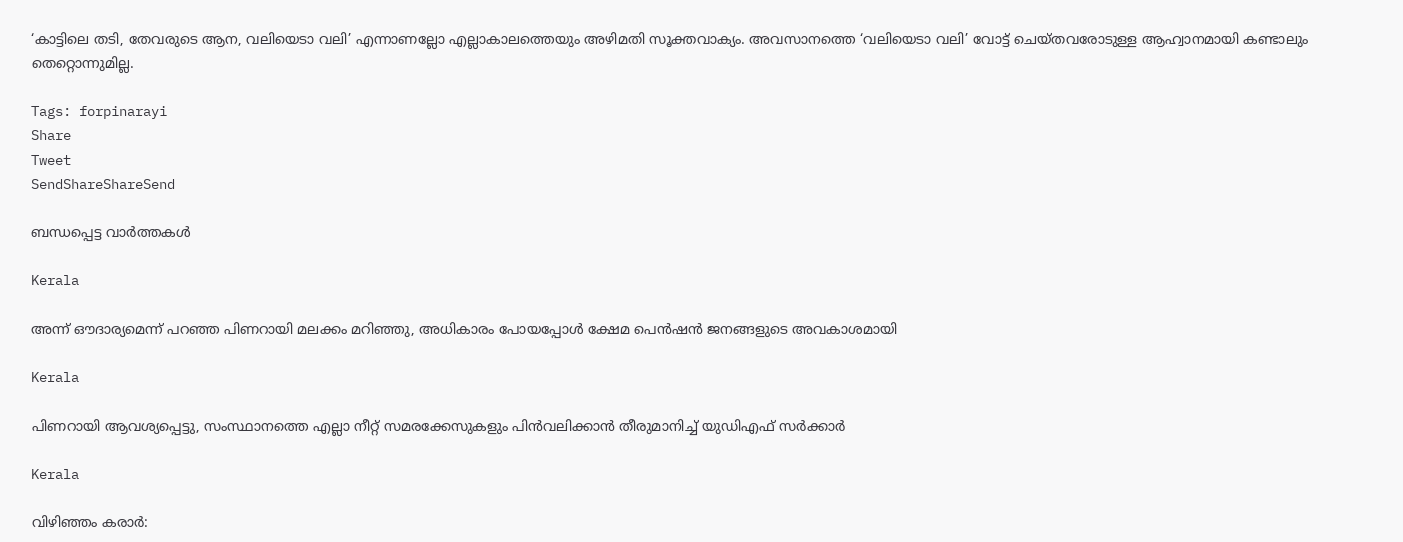‘കാട്ടിലെ തടി, തേവരുടെ ആന, വലിയെടാ വലി’ എന്നാണല്ലോ എല്ലാകാലത്തെയും അഴിമതി സൂക്തവാക്യം. അവസാനത്തെ ‘വലിയെടാ വലി’ വോട്ട് ചെയ്തവരോടുള്ള ആഹ്വാനമായി കണ്ടാലും തെറ്റൊന്നുമില്ല.

Tags: forpinarayi
Share
Tweet
SendShareShareSend

ബന്ധപ്പെട്ട വാര്‍ത്തകള്‍

Kerala

അന്ന് ഔദാര്യമെന്ന് പറഞ്ഞ പിണറായി മലക്കം മറിഞ്ഞു, അധികാരം പോയപ്പോള്‍ ക്ഷേമ പെന്‍ഷന്‍ ജനങ്ങളുടെ അവകാശമായി

Kerala

പിണറായി ആവശ്യപ്പെട്ടു, സംസ്ഥാനത്തെ എല്ലാ നീറ്റ് സമരക്കേസുകളും പിന്‍വലിക്കാന്‍ തീരുമാനിച്ച് യുഡിഎഫ് സര്‍ക്കാര്‍

Kerala

വിഴിഞ്ഞം കരാര്‍: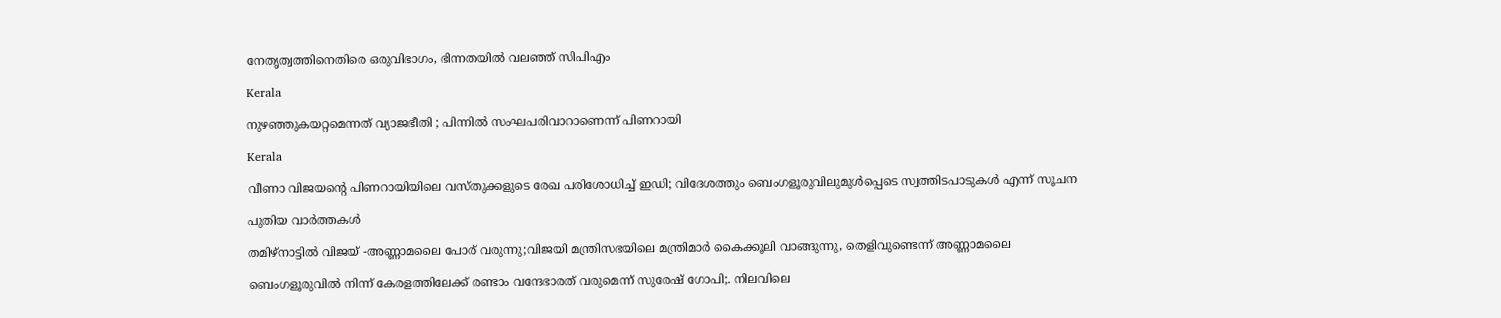നേതൃത്വത്തിനെതിരെ ഒരുവിഭാഗം, ഭിന്നതയില്‍ വലഞ്ഞ് സിപിഎം

Kerala

നുഴഞ്ഞുകയറ്റമെന്നത് വ്യാജഭീതി ; പിന്നിൽ സംഘപരിവാറാണെന്ന് പിണറായി

Kerala

വീണാ വിജയന്റെ പിണറായിയിലെ വസ്തുക്കളുടെ രേഖ പരിശോധിച്ച് ഇഡി; വിദേശത്തും ബെംഗളൂരുവിലുമുൾപ്പെടെ സ്വത്തിടപാടുകൾ എന്ന് സൂചന

പുതിയ വാര്‍ത്തകള്‍

തമിഴ്നാട്ടില്‍ വിജയ് -അണ്ണാമലൈ പോര് വരുന്നു;വിജയി മന്ത്രിസഭയിലെ മന്ത്രിമാര്‍ കൈക്കൂലി വാങ്ങുന്നു, തെളിവുണ്ടെന്ന് അണ്ണാമലൈ

ബെംഗളൂരുവില്‍ നിന്ന് കേരളത്തിലേക്ക് രണ്ടാം വന്ദേഭാരത് വരുമെന്ന് സുരേഷ് ഗോപി;. നിലവിലെ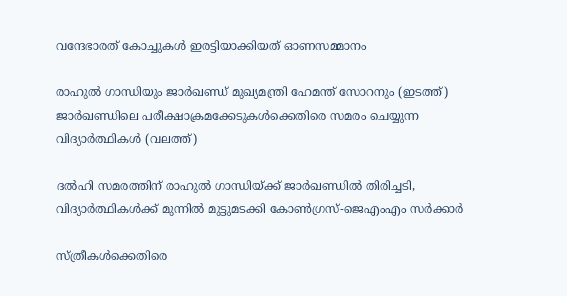വന്ദേഭാരത് കോച്ചുകള്‍ ഇരട്ടിയാക്കിയത് ഓണസമ്മാനം

രാഹുല്‍ ഗാന്ധിയും ജാര്‍ഖണ്ഡ് മുഖ്യമന്ത്രി ഹേമന്ത് സോറനും (ഇടത്ത്) ജാര്‍ഖണ്ഡിലെ പരീക്ഷാക്രമക്കേടുകള്‍ക്കെതിരെ സമരം ചെയ്യുന്ന വിദ്യാര്‍ത്ഥികള്‍ (വലത്ത്)

ദല്‍ഹി സമരത്തിന് രാഹുല്‍ ഗാന്ധിയ്‌ക്ക് ജാര്‍ഖണ്ഡില്‍ തിരിച്ചടി, വിദ്യാര്‍ത്ഥികള്‍ക്ക് മുന്നില്‍ മുട്ടുമടക്കി കോണ്‍ഗ്രസ്-ജെഎംഎം സര്‍ക്കാര്‍

സ്ത്രീകള്‍ക്കെതിരെ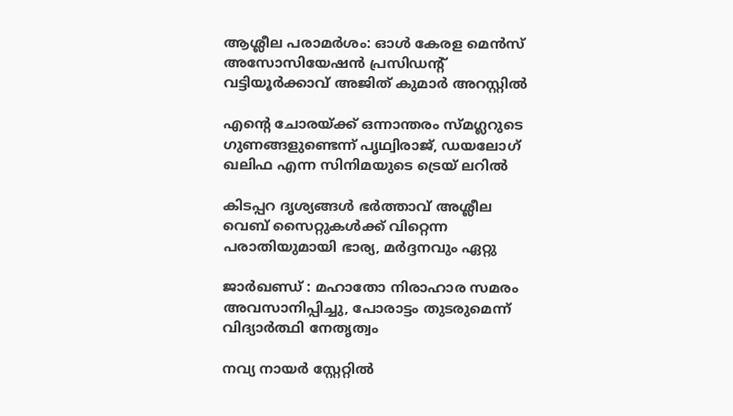ആശ്ലീല പരാമര്‍ശം: ഓള്‍ കേരള മെന്‍സ് അസോസിയേഷന്‍ പ്രസിഡന്റ് വട്ടിയൂര്‍ക്കാവ് അജിത് കുമാര്‍ അറസ്റ്റില്‍

എന്റെ ചോരയ്‌ക്ക് ഒന്നാന്തരം സ്മഗ്ലറുടെ ഗുണങ്ങളുണ്ടെന്ന് പൃഥ്വിരാജ്, ഡയലോഗ് ഖലിഫ എന്ന സിനിമയുടെ ട്രെയ് ലറില്‍

കിടപ്പറ ദൃശ്യങ്ങള്‍ ഭര്‍ത്താവ് അശ്ലീല വെബ് സൈറ്റുകള്‍ക്ക് വിറ്റെന്ന പരാതിയുമായി ഭാര്യ, മര്‍ദ്ദനവും ഏറ്റു

ജാര്‍ഖണ്ഡ് : മഹാതോ നിരാഹാര സമരം അവസാനിപ്പിച്ചു, പോരാട്ടം തുടരുമെന്ന് വിദ്യാര്‍ത്ഥി നേതൃത്വം

നവ്യ നായര്‍ സ്റ്റേറ്റില്‍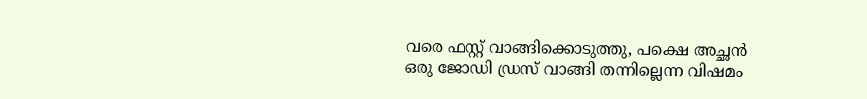വരെ ഫസ്റ്റ് വാങ്ങിക്കൊടുത്തു, പക്ഷെ അച്ഛന്‍ ഒരു ജോഡി ഡ്രസ് വാങ്ങി തന്നില്ലെന്ന വിഷമം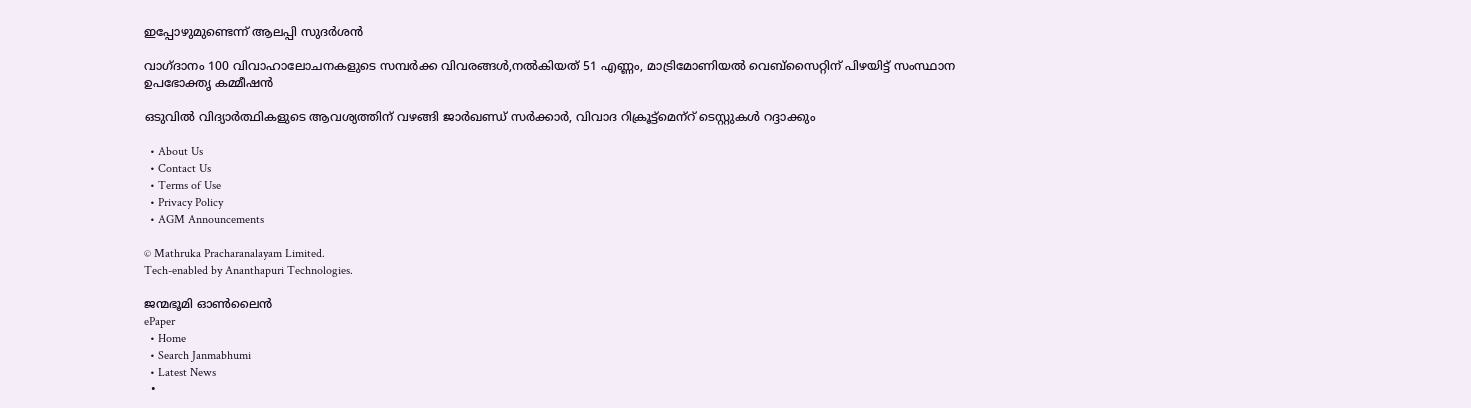ഇപ്പോഴുമുണ്ടെന്ന് ആലപ്പി സുദര്‍ശൻ

വാഗ്ദാനം 100 വിവാഹാലോചനകളുടെ സമ്പര്‍ക്ക വിവരങ്ങള്‍,നല്‍കിയത് 51 എണ്ണം, മാട്രിമോണിയല്‍ വെബ്സൈറ്റിന് പിഴയിട്ട് സംസ്ഥാന ഉപഭോക്തൃ കമ്മീഷന്‍

ഒടുവില്‍ വിദ്യാര്‍ത്ഥികളുടെ ആവശ്യത്തിന് വഴങ്ങി ജാര്‍ഖണ്ഡ് സര്‍ക്കാര്‍, വിവാദ റിക്രൂട്ട്‌മെന്‌റ് ടെസ്റ്റുകള്‍ റദ്ദാക്കും

  • About Us
  • Contact Us
  • Terms of Use
  • Privacy Policy
  • AGM Announcements

© Mathruka Pracharanalayam Limited.
Tech-enabled by Ananthapuri Technologies.

ജന്മഭൂമി ഓണ്‍ലൈന്‍
ePaper
  • Home
  • Search Janmabhumi
  • Latest News
  •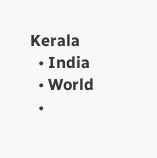Kerala
  • India
  • World
  •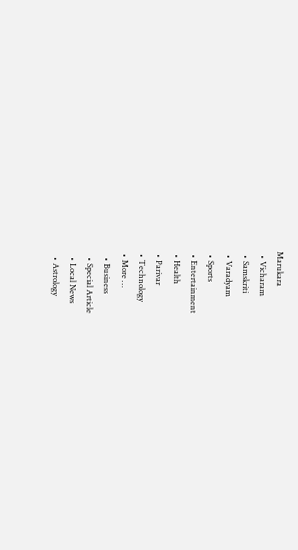Marukara
  • Vicharam
  • Samskriti
  • Varadyam
  • Sports
  • Entertainment
  • Health
  • Parivar
  • Technology
  • More …
    • Business
    • Special Article
    • Local News
    • Astrology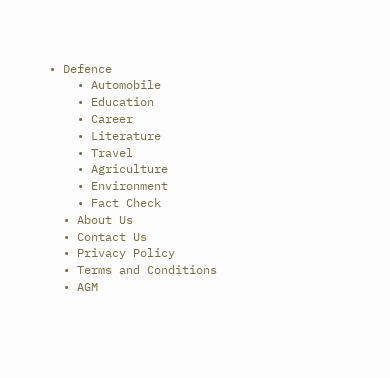• Defence
    • Automobile
    • Education
    • Career
    • Literature
    • Travel
    • Agriculture
    • Environment
    • Fact Check
  • About Us
  • Contact Us
  • Privacy Policy
  • Terms and Conditions
  • AGM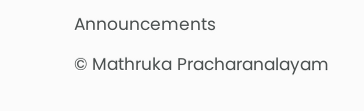Announcements

© Mathruka Pracharanalayam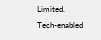Limited.
Tech-enabled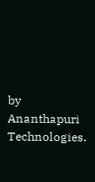by Ananthapuri Technologies.